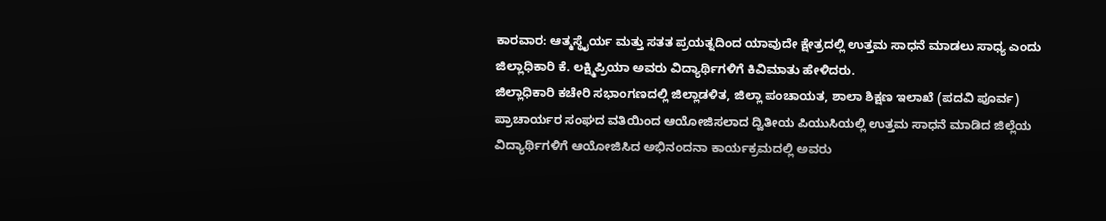ಕಾರವಾರ: ಆತ್ಮಸ್ಥೈರ್ಯ ಮತ್ತು ಸತತ ಪ್ರಯತ್ನದಿಂದ ಯಾವುದೇ ಕ್ಷೇತ್ರದಲ್ಲಿ ಉತ್ತಮ ಸಾಧನೆ ಮಾಡಲು ಸಾಧ್ಯ ಎಂದು ಜಿಲ್ಲಾಧಿಕಾರಿ ಕೆ. ಲಕ್ಷ್ಮಿಪ್ರಿಯಾ ಅವರು ವಿದ್ಯಾರ್ಥಿಗಳಿಗೆ ಕಿವಿಮಾತು ಹೇಳಿದರು.
ಜಿಲ್ಲಾಧಿಕಾರಿ ಕಚೇರಿ ಸಭಾಂಗಣದಲ್ಲಿ ಜಿಲ್ಲಾಡಳಿತ, ಜಿಲ್ಲಾ ಪಂಚಾಯತ, ಶಾಲಾ ಶಿಕ್ಷಣ ಇಲಾಖೆ (ಪದವಿ ಪೂರ್ವ) ಪ್ರಾಚಾರ್ಯರ ಸಂಘದ ವತಿಯಿಂದ ಆಯೋಜಿಸಲಾದ ದ್ವಿತೀಯ ಪಿಯುಸಿಯಲ್ಲಿ ಉತ್ತಮ ಸಾಧನೆ ಮಾಡಿದ ಜಿಲ್ಲೆಯ
ವಿದ್ಯಾರ್ಥಿಗಳಿಗೆ ಆಯೋಜಿಸಿದ ಅಭಿನಂದನಾ ಕಾರ್ಯಕ್ರಮದಲ್ಲಿ ಅವರು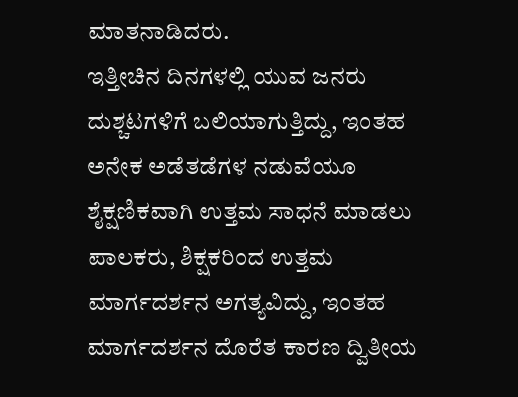ಮಾತನಾಡಿದರು.
ಇತ್ತೀಚಿನ ದಿನಗಳಲ್ಲಿ ಯುವ ಜನರು ದುಶ್ಚಟಗಳಿಗೆ ಬಲಿಯಾಗುತ್ತಿದ್ದು, ಇಂತಹ ಅನೇಕ ಅಡೆತಡೆಗಳ ನಡುವೆಯೂ
ಶೈಕ್ಷಣಿಕವಾಗಿ ಉತ್ತಮ ಸಾಧನೆ ಮಾಡಲು ಪಾಲಕರು, ಶಿಕ್ಷಕರಿಂದ ಉತ್ತಮ ಮಾರ್ಗದರ್ಶನ ಅಗತ್ಯವಿದ್ದು, ಇಂತಹ ಮಾರ್ಗದರ್ಶನ ದೊರೆತ ಕಾರಣ ದ್ವಿತೀಯ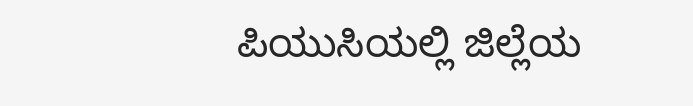ಪಿಯುಸಿಯಲ್ಲಿ ಜಿಲ್ಲೆಯ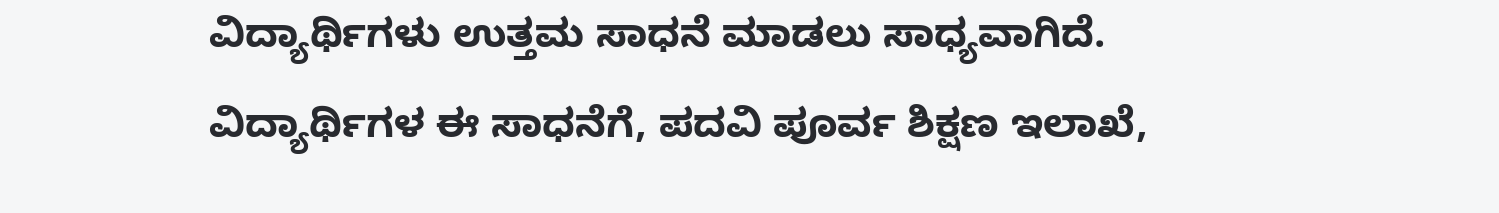ವಿದ್ಯಾರ್ಥಿಗಳು ಉತ್ತಮ ಸಾಧನೆ ಮಾಡಲು ಸಾಧ್ಯವಾಗಿದೆ. ವಿದ್ಯಾರ್ಥಿಗಳ ಈ ಸಾಧನೆಗೆ, ಪದವಿ ಪೂರ್ವ ಶಿಕ್ಷಣ ಇಲಾಖೆ,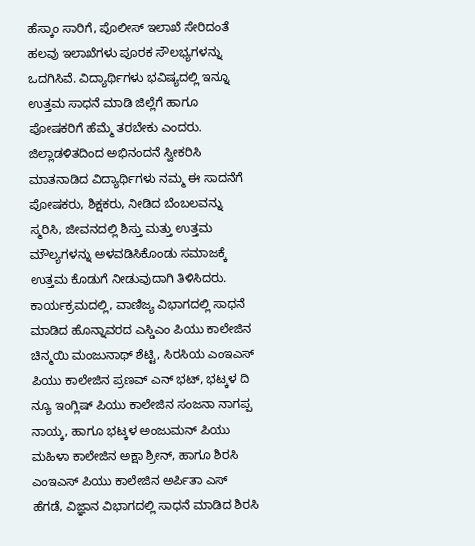ಹೆಸ್ಕಾಂ ಸಾರಿಗೆ, ಪೊಲೀಸ್ ಇಲಾಖೆ ಸೇರಿದಂತೆ ಹಲವು ಇಲಾಖೆಗಳು ಪೂರಕ ಸೌಲಭ್ಯಗಳನ್ನು ಒದಗಿಸಿವೆ. ವಿದ್ಯಾರ್ಥಿಗಳು ಭವಿಷ್ಯದಲ್ಲಿ ಇನ್ನೂ ಉತ್ತಮ ಸಾಧನೆ ಮಾಡಿ ಜಿಲ್ಲೆಗೆ ಹಾಗೂ ಪೋಷಕರಿಗೆ ಹೆಮ್ಮೆ ತರಬೇಕು ಎಂದರು.
ಜಿಲ್ಲಾಡಳಿತದಿಂದ ಅಭಿನಂದನೆ ಸ್ವೀಕರಿಸಿ ಮಾತನಾಡಿದ ವಿದ್ಯಾರ್ಥಿಗಳು ನಮ್ಮ ಈ ಸಾದನೆಗೆ ಪೋಷಕರು, ಶಿಕ್ಷಕರು, ನೀಡಿದ ಬೆಂಬಲವನ್ನು ಸ್ಮರಿಸಿ, ಜೀವನದಲ್ಲಿ ಶಿಸ್ತು ಮತ್ತು ಉತ್ತಮ ಮೌಲ್ಯಗಳನ್ನು ಅಳವಡಿಸಿಕೊಂಡು ಸಮಾಜಕ್ಕೆ ಉತ್ತಮ ಕೊಡುಗೆ ನೀಡುವುದಾಗಿ ತಿಳಿಸಿದರು.
ಕಾರ್ಯಕ್ರಮದಲ್ಲಿ, ವಾಣಿಜ್ಯ ವಿಭಾಗದಲ್ಲಿ ಸಾಧನೆ ಮಾಡಿದ ಹೊನ್ನಾವರದ ಎಸ್ಡಿಎಂ ಪಿಯು ಕಾಲೇಜಿನ ಚಿನ್ಮಯಿ ಮಂಜುನಾಥ್ ಶೆಟ್ಟಿ, ಸಿರಸಿಯ ಎಂಇಎಸ್ ಪಿಯು ಕಾಲೇಜಿನ ಪ್ರಣವ್ ಎನ್ ಭಟ್, ಭಟ್ಕಳ ದಿ ನ್ಯೂ ಇಂಗ್ಲಿಷ್ ಪಿಯು ಕಾಲೇಜಿನ ಸಂಜನಾ ನಾಗಪ್ಪ ನಾಯ್ಕ, ಹಾಗೂ ಭಟ್ಕಳ ಅಂಜುಮನ್ ಪಿಯು ಮಹಿಳಾ ಕಾಲೇಜಿನ ಅಕ್ಷಾ ಶ್ರೀನ್, ಹಾಗೂ ಶಿರಸಿ ಎಂಇಎಸ್ ಪಿಯು ಕಾಲೇಜಿನ ಅರ್ಪಿತಾ ಎಸ್ ಹೆಗಡೆ, ವಿಜ್ಞಾನ ವಿಭಾಗದಲ್ಲಿ ಸಾಧನೆ ಮಾಡಿದ ಶಿರಸಿ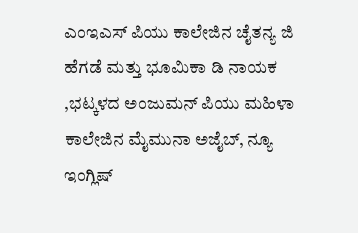ಎಂಇಎಸ್ ಪಿಯು ಕಾಲೇಜಿನ ಚೈತನ್ಯ ಜಿ ಹೆಗಡೆ ಮತ್ತು ಭೂಮಿಕಾ ಡಿ ನಾಯಕ ,ಭಟ್ಕಳದ ಅಂಜುಮನ್ ಪಿಯು ಮಹಿಳಾ ಕಾಲೇಜಿನ ಮೈಮುನಾ ಅಜೈಬ್, ನ್ಯೂ ಇಂಗ್ಲಿಷ್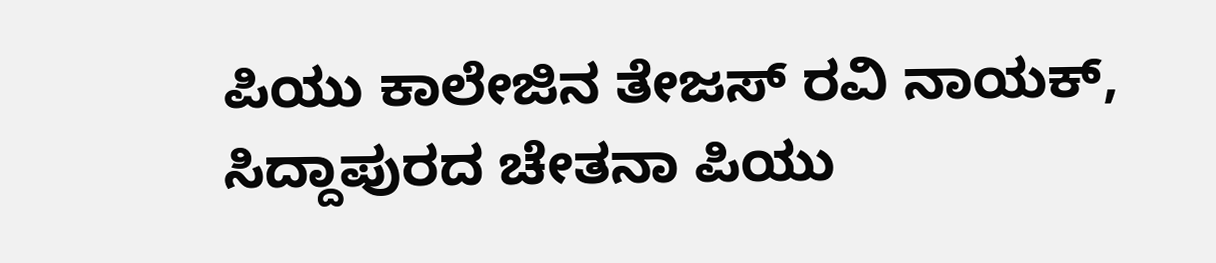ಪಿಯು ಕಾಲೇಜಿನ ತೇಜಸ್ ರವಿ ನಾಯಕ್, ಸಿದ್ದಾಪುರದ ಚೇತನಾ ಪಿಯು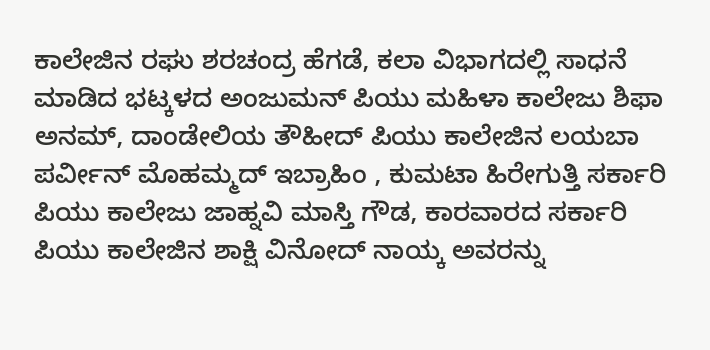ಕಾಲೇಜಿನ ರಘು ಶರಚಂದ್ರ ಹೆಗಡೆ, ಕಲಾ ವಿಭಾಗದಲ್ಲಿ ಸಾಧನೆ ಮಾಡಿದ ಭಟ್ಕಳದ ಅಂಜುಮನ್ ಪಿಯು ಮಹಿಳಾ ಕಾಲೇಜು ಶಿಫಾ ಅನಮ್, ದಾಂಡೇಲಿಯ ತೌಹೀದ್ ಪಿಯು ಕಾಲೇಜಿನ ಲಯಬಾ ಪರ್ವೀನ್ ಮೊಹಮ್ಮದ್ ಇಬ್ರಾಹಿಂ , ಕುಮಟಾ ಹಿರೇಗುತ್ತಿ ಸರ್ಕಾರಿ ಪಿಯು ಕಾಲೇಜು ಜಾಹ್ನವಿ ಮಾಸ್ತಿ ಗೌಡ, ಕಾರವಾರದ ಸರ್ಕಾರಿ ಪಿಯು ಕಾಲೇಜಿನ ಶಾಕ್ಷಿ ವಿನೋದ್ ನಾಯ್ಕ ಅವರನ್ನು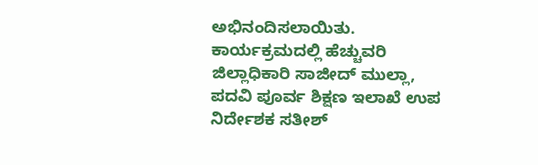ಅಭಿನಂದಿಸಲಾಯಿತು.
ಕಾರ್ಯಕ್ರಮದಲ್ಲಿ ಹೆಚ್ಚುವರಿ ಜಿಲ್ಲಾಧಿಕಾರಿ ಸಾಜೀದ್ ಮುಲ್ಲಾ, ಪದವಿ ಪೂರ್ವ ಶಿಕ್ಷಣ ಇಲಾಖೆ ಉಪ ನಿರ್ದೇಶಕ ಸತೀಶ್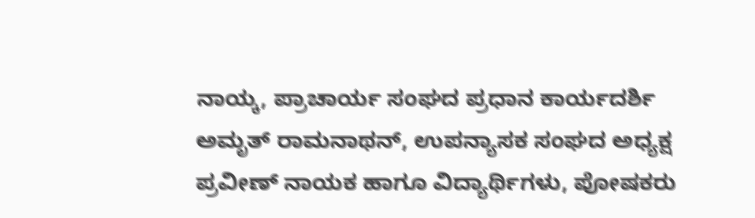ನಾಯ್ಕ, ಪ್ರಾಚಾರ್ಯ ಸಂಘದ ಪ್ರಧಾನ ಕಾರ್ಯದರ್ಶಿ ಅಮೃತ್ ರಾಮನಾಥನ್, ಉಪನ್ಯಾಸಕ ಸಂಘದ ಅಧ್ಯಕ್ಷ ಪ್ರವೀಣ್ ನಾಯಕ ಹಾಗೂ ವಿದ್ಯಾರ್ಥಿಗಳು, ಪೋಷಕರು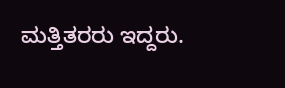ಮತ್ತಿತರರು ಇದ್ದರು.